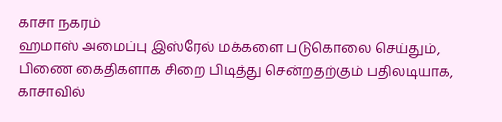காசா நகரம்
ஹமாஸ் அமைப்பு இஸ்ரேல் மக்களை படுகொலை செய்தும், பிணை கைதிகளாக சிறை பிடித்து சென்றதற்கும் பதிலடியாக, காசாவில்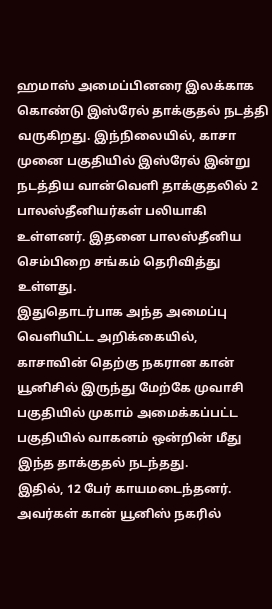ஹமாஸ் அமைப்பினரை இலக்காக கொண்டு இஸ்ரேல் தாக்குதல் நடத்தி வருகிறது. இந்நிலையில், காசா முனை பகுதியில் இஸ்ரேல் இன்று நடத்திய வான்வெளி தாக்குதலில் 2 பாலஸ்தீனியர்கள் பலியாகி உள்ளனர். இதனை பாலஸ்தீனிய செம்பிறை சங்கம் தெரிவித்து உள்ளது.
இதுதொடர்பாக அந்த அமைப்பு வெளியிட்ட அறிக்கையில், காசாவின் தெற்கு நகரான கான் யூனிசில் இருந்து மேற்கே முவாசி பகுதியில் முகாம் அமைக்கப்பட்ட பகுதியில் வாகனம் ஒன்றின் மீது இந்த தாக்குதல் நடந்தது.
இதில், 12 பேர் காயமடைந்தனர். அவர்கள் கான் யூனிஸ் நகரில்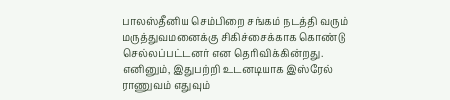பாலஸ்தீனிய செம்பிறை சங்கம் நடத்தி வரும் மருத்துவமனைக்கு சிகிச்சைக்காக கொண்டு செல்லப்பட்டனர் என தெரிவிக்கின்றது. எனினும், இதுபற்றி உடனடியாக இஸ்ரேல் ராணுவம் எதுவும்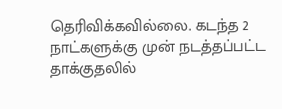தெரிவிக்கவில்லை. கடந்த 2 நாட்களுக்கு முன் நடத்தப்பட்ட தாக்குதலில்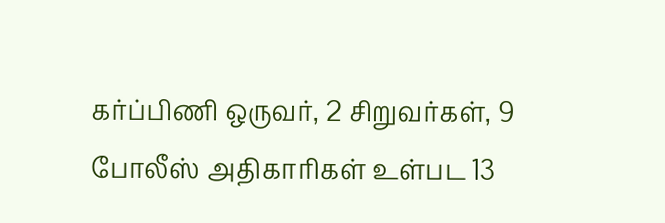கர்ப்பிணி ஒருவர், 2 சிறுவர்கள், 9 போலீஸ் அதிகாரிகள் உள்பட 13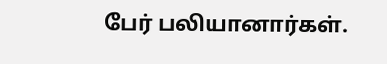பேர் பலியானார்கள்.